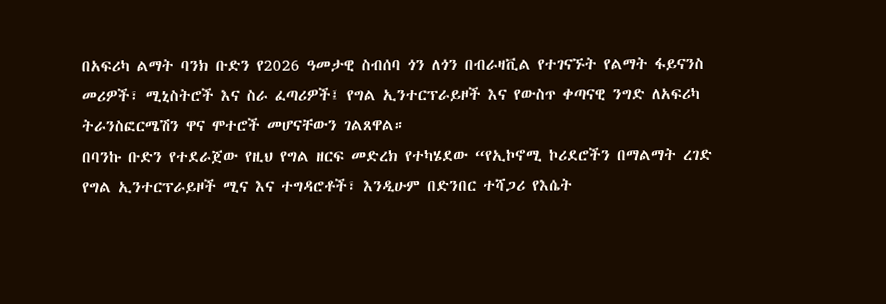በአፍሪካ ልማት ባንክ ቡድን የ2026 ዓመታዊ ስብሰባ ጎን ለጎን በብራዛቪል የተገናኙት የልማት ፋይናንስ መሪዎች፣ ሚኒስትሮች እና ስራ ፈጣሪዎች፤ የግል ኢንተርፕራይዞች እና የውስጥ ቀጣናዊ ንግድ ለአፍሪካ ትራንስፎርሜሽን ዋና ሞተሮች መሆናቸውን ገልጸዋል።
በባንኩ ቡድን የተደራጀው የዚህ የግል ዘርፍ መድረክ የተካሄደው “የኢኮኖሚ ኮሪደሮችን በማልማት ረገድ የግል ኢንተርፕራይዞች ሚና እና ተግዳሮቶች፣ እንዲሁም በድንበር ተሻጋሪ የእሴት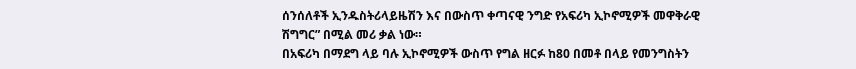ሰንሰለቶች ኢንዱስትሪላይዜሽን እና በውስጥ ቀጣናዊ ንግድ የአፍሪካ ኢኮኖሚዎች መዋቅራዊ ሽግግር” በሚል መሪ ቃል ነው።
በአፍሪካ በማደግ ላይ ባሉ ኢኮኖሚዎች ውስጥ የግል ዘርፉ ከ80 በመቶ በላይ የመንግስትን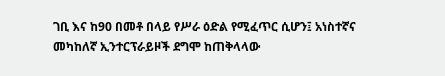ገቢ እና ከ90 በመቶ በላይ የሥራ ዕድል የሚፈጥር ሲሆን፤ አነስተኛና መካከለኛ ኢንተርፕራይዞች ደግሞ ከጠቅላላው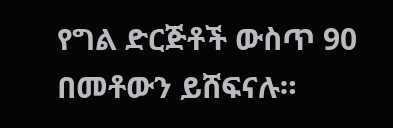የግል ድርጅቶች ውስጥ 90 በመቶውን ይሸፍናሉ።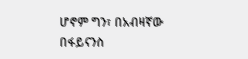ሆኖም ግን፣ በአብዛኛው በፋይናንስ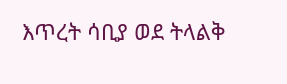እጥረት ሳቢያ ወደ ትላልቅ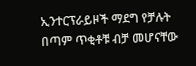ኢንተርፕራይዞች ማደግ የቻሉት በጣም ጥቂቶቹ ብቻ መሆናቸው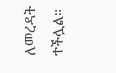ለመረዳት ተችሏል።